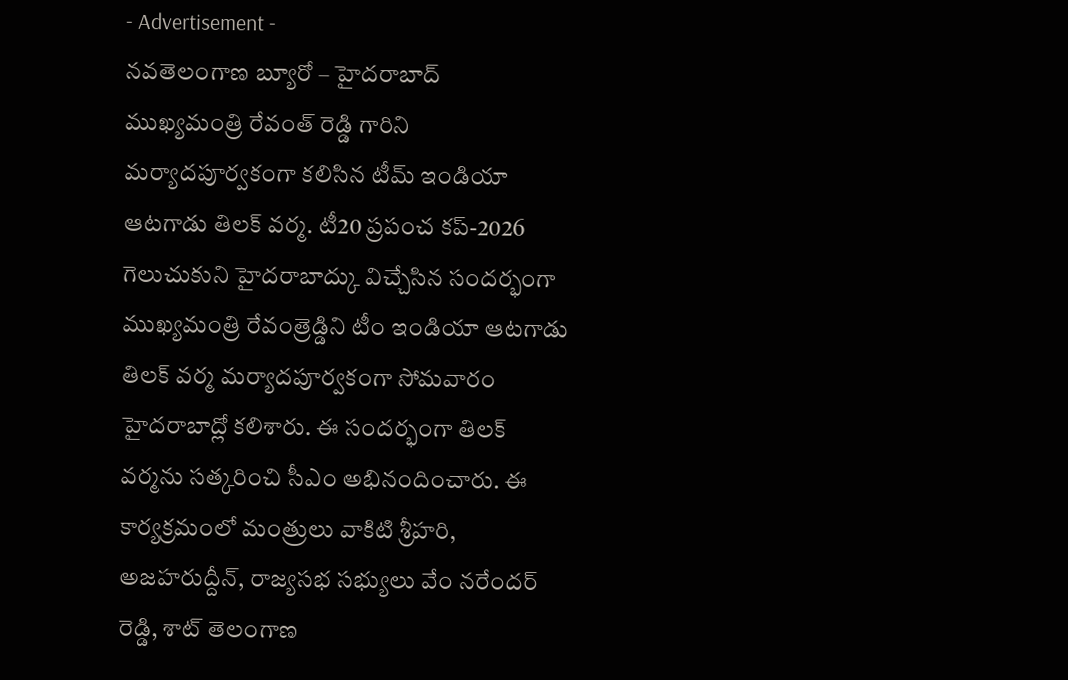- Advertisement -
నవతెలంగాణ బ్యూరో – హైదరాబాద్
ముఖ్యమంత్రి రేవంత్ రెడ్డి గారిని మర్యాదపూర్వకంగా కలిసిన టీమ్ ఇండియా ఆటగాడు తిలక్ వర్మ. టీ20 ప్రపంచ కప్-2026 గెలుచుకుని హైదరాబాద్కు విచ్చేసిన సందర్భంగా ముఖ్యమంత్రి రేవంత్రెడ్డిని టీం ఇండియా ఆటగాడు తిలక్ వర్మ మర్యాదపూర్వకంగా సోమవారం హైదరాబాద్లో కలిశారు. ఈ సందర్భంగా తిలక్ వర్మను సత్కరించి సీఎం అభినందించారు. ఈ కార్యక్రమంలో మంత్రులు వాకిటి శ్రీహరి, అజహరుద్దీన్, రాజ్యసభ సభ్యులు వేం నరేందర్ రెడ్డి, శాట్ తెలంగాణ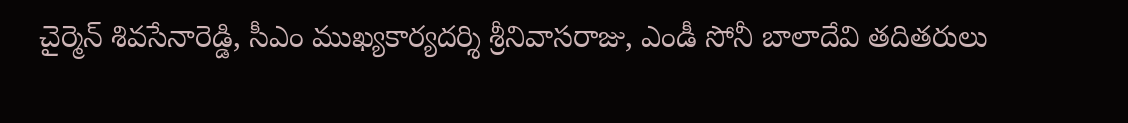చైర్మెన్ శివసేనారెడ్డి, సీఎం ముఖ్యకార్యదర్శి శ్రీనివాసరాజు, ఎండీ సోనీ బాలాదేవి తదితరులు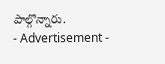పాల్గొన్నారు.
- Advertisement -